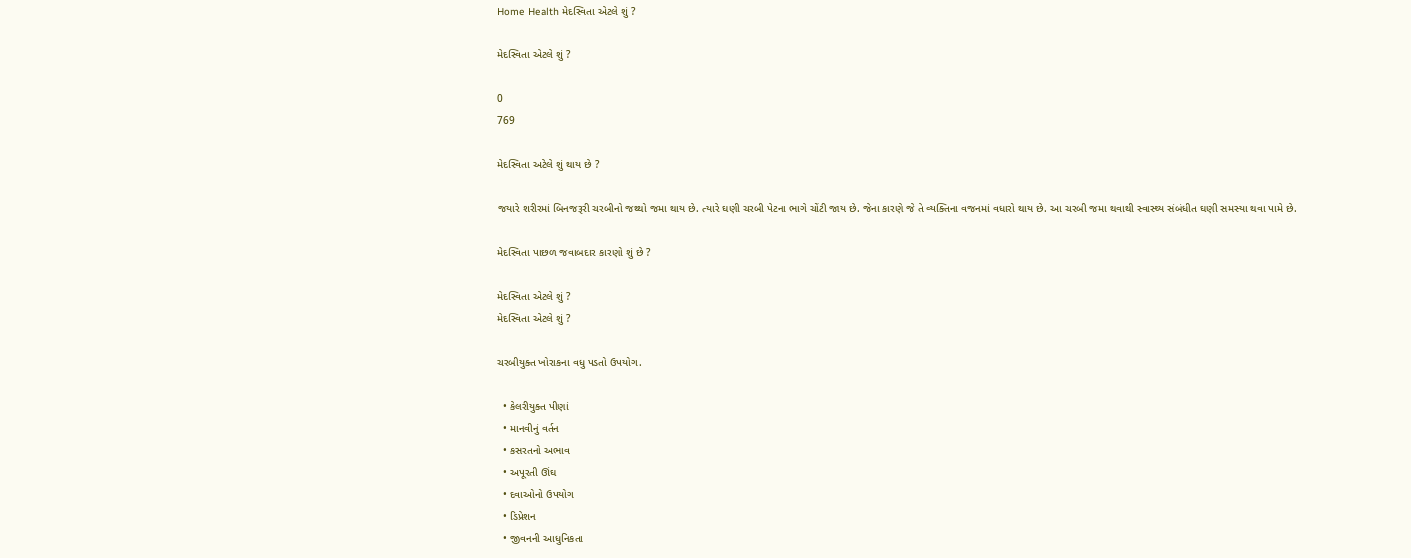Home Health મેદસ્વિતા એટલે શું ?

મેદસ્વિતા એટલે શું ?

0
769

મેદસ્વિતા અટેલે શું થાય છે ?

જયારે શરીરમાં બિનજરૂરી ચરબીનો જથ્થો જમા થાય છે. ત્યારે ઘણી ચરબી પેટના ભાગે ચોંટી જાય છે. જેના કારણે જે તે વ્યક્તિના વજનમાં વધારો થાય છે. આ ચરબી જમા થવાથી સ્વાસ્થ્ય સંબંધીત ઘણી સમસ્યા થવા પામે છે.

મેદસ્વિતા પાછળ જવાબદાર કારણો શું છે ?

મેદસ્વિતા એટલે શું ?
મેદસ્વિતા એટલે શું ?

ચરબીયુક્ત ખોરાકના વધુ પડતો ઉપયોગ.

  • કેલરીયુક્ત પીણાં
  • માનવીનું વર્તન
  • કસરતનો અભાવ
  • અપૂરતી ઊંઘ
  • દવાઓનો ઉપયોગ
  • ડિપ્રેશન
  • જીવનની આધુનિકતા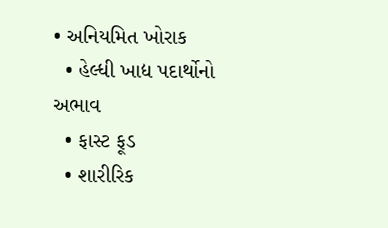• અનિયમિત ખોરાક
  • હેલ્ધી ખાદ્ય પદાર્થોનો અભાવ
  • ફાસ્ટ ફૂડ
  • શારીરિક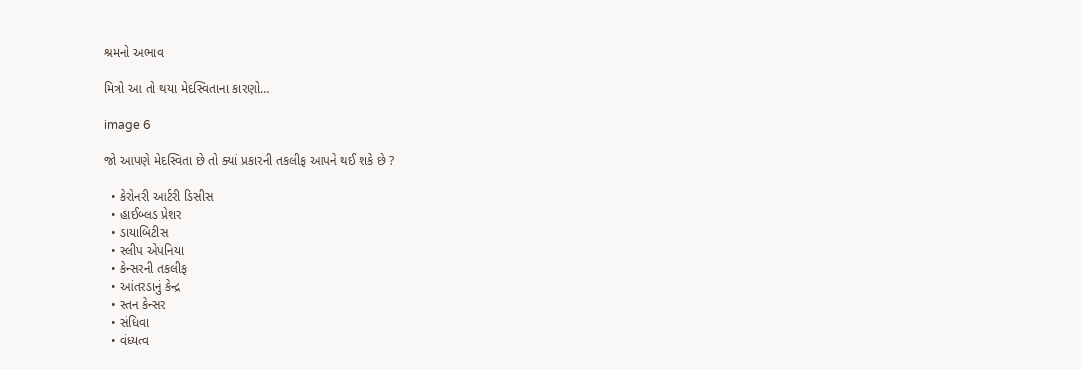શ્રમનો અભાવ

મિત્રો આ તો થયા મેદસ્વિતાના કારણો…

image 6

જો આપણે મેદસ્વિતા છે તો ક્યાં પ્રકારની તકલીફ આપને થઈ શકે છે ?

  • કેરોનરી આર્ટરી ડિસીસ
  • હાઈબ્લડ પ્રેશર
  • ડાયાબિટીસ
  • સ્લીપ એપનિયા
  • કેન્સરની તકલીફ
  • આંતરડાનું કેન્દ્ર
  • સ્તન કેન્સર
  • સંધિવા
  • વંધ્યત્વ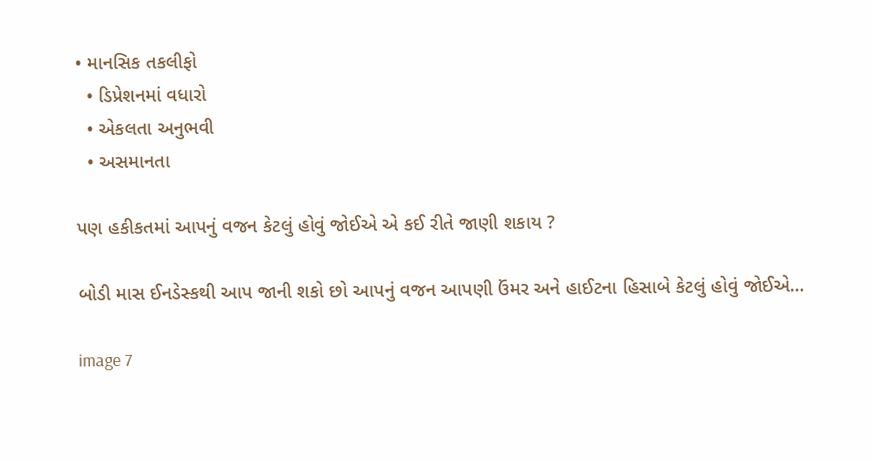• માનસિક તકલીફો
  • ડિપ્રેશનમાં વધારો
  • એકલતા અનુભવી
  • અસમાનતા

પણ હકીકતમાં આપનું વજન કેટલું હોવું જોઈએ એ કઈ રીતે જાણી શકાય ?

બોડી માસ ઈનડેસ્કથી આપ જાની શકો છો આપનું વજન આપણી ઉંમર અને હાઈટના હિસાબે કેટલું હોવું જોઈએ…

image 7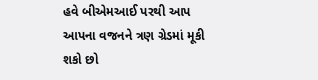હવે બીએમઆઈ પરથી આપ આપના વજનને ત્રણ ગ્રેડમાં મૂકી શકો છો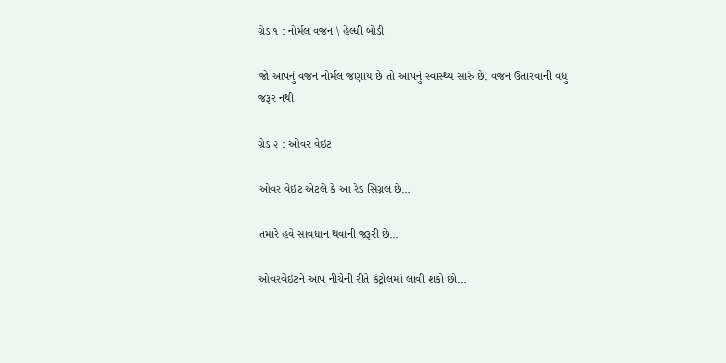ગ્રેડ ૧ : નોર્મલ વજન \ હેલ્ધી બોડી

જો આપનું વજન નોર્મલ જણાય છે તો આપનું સ્વાસ્થ્ય સારું છે. વજન ઉતારવાની વધુ જરૂર નથી

ગ્રેડ ૨ : ઓવર વેઇટ

ઓવર વેઇટ એટલે કે આ રેડ સિગ્નલ છે…

તમારે હવે સાવધાન થવાની જરૂરી છે…

ઓવરવેઇટને આપ નીચેની રીતે કંટ્રોલમાં લાવી શકો છો…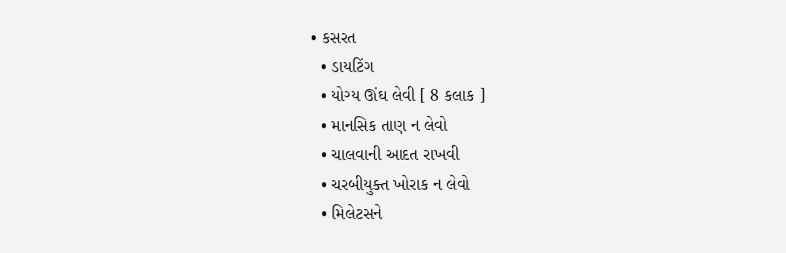• કસરત
  • ડાયટિંગ
  • યોગ્ય ઊંઘ લેવી [ 8 કલાક ]
  • માનસિક તાણ ન લેવો
  • ચાલવાની આદત રાખવી
  • ચરબીયુક્ત ખોરાક ન લેવો
  • મિલેટસને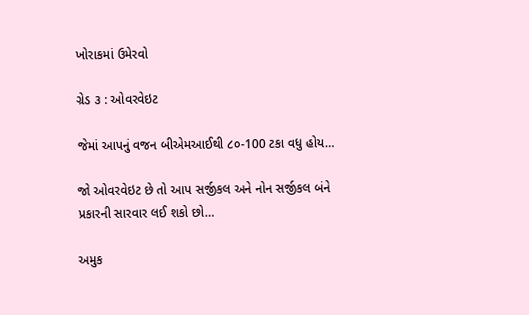ખોરાકમાં ઉમેરવો

ગ્રેડ ૩ : ઓવરવેઇટ

જેમાં આપનું વજન બીએમઆઈથી ૮૦-100 ટકા વધુ હોય…

જો ઓવરવેઇટ છે તો આપ સર્જીકલ અને નોન સર્જીકલ બંને પ્રકારની સારવાર લઈ શકો છો…

અમુક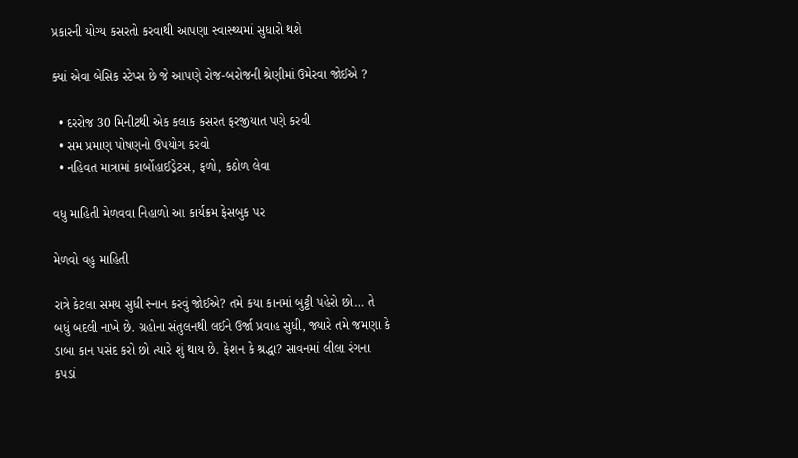પ્રકારની યોગ્ય કસરતો કરવાથી આપણા સ્વાસ્થ્યમાં સુધારો થશે

ક્યાં એવા બેસિક સ્ટેપ્સ છે જે આપણે રોજ-બરોજની શ્રેણીમાં ઉમેરવા જોઈએ ?

  • દરરોજ 30 મિનીટથી એક કલાક કસરત ફરજીયાત પણે કરવી
  • સમ પ્રમાણ પોષણનો ઉપયોગ કરવો
  • નહિવત માત્રામાં કાર્બોહાઈડ્રેટસ, ફળો, કઠોળ લેવા

વધુ માહિતી મેળવવા નિહાળો આ કાર્યક્રમ ફેસબુક પર

મેળવો વહુ માહિતી

રાત્રે કેટલા સમય સુધી સ્નાન કરવું જોઈએ? તમે કયા કાનમાં બુટ્ટી પહેરો છો… તે બધું બદલી નાખે છે. ગ્રહોના સંતુલનથી લઈને ઉર્જા પ્રવાહ સુધી, જ્યારે તમે જમણા કે ડાબા કાન પસંદ કરો છો ત્યારે શું થાય છે. ફેશન કે શ્રદ્ધા? સાવનમાં લીલા રંગના કપડાં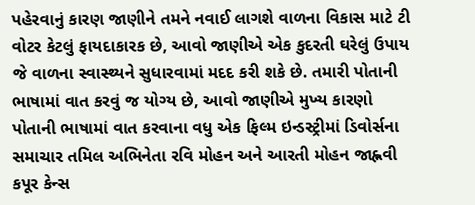પહેરવાનું કારણ જાણીને તમને નવાઈ લાગશે વાળના વિકાસ માટે ટી વોટર કેટલું ફાયદાકારક છે, આવો જાણીએ એક કુદરતી ઘરેલું ઉપાય જે વાળના સ્વાસ્થ્યને સુધારવામાં મદદ કરી શકે છે. તમારી પોતાની ભાષામાં વાત કરવું જ યોગ્ય છે, આવો જાણીએ મુખ્ય કારણો પોતાની ભાષામાં વાત કરવાના વધુ એક ફિલ્મ ઇન્ડસ્ટ્રીમાં ડિવોર્સના સમાચાર તમિલ અભિનેતા રવિ મોહન અને આરતી મોહન જાહ્નવી કપૂર કેન્સ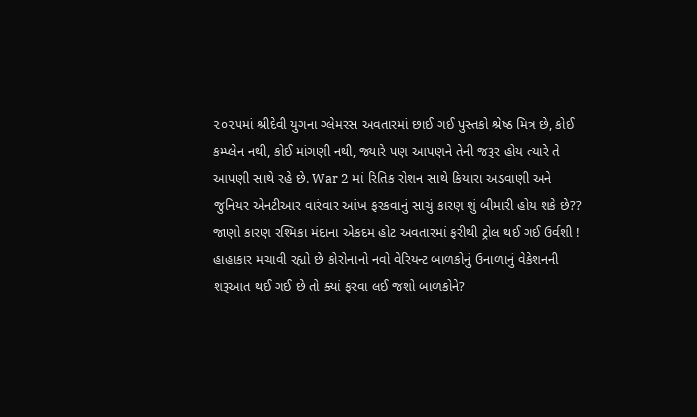૨૦૨૫માં શ્રીદેવી યુગના ગ્લેમરસ અવતારમાં છાઈ ગઈ પુસ્તકો શ્રેષ્ઠ મિત્ર છે, કોઈ કમ્પ્લેન નથી, કોઈ માંગણી નથી, જ્યારે પણ આપણને તેની જરૂર હોય ત્યારે તે આપણી સાથે રહે છે. War 2 માં રિતિક રોશન સાથે કિયારા અડવાણી અને જુનિયર એનટીઆર વારંવાર આંખ ફરકવાનું સાચું કારણ શું બીમારી હોય શકે છે?? જાણો કારણ રશ્મિકા મંદાના એકદમ હોટ અવતારમાં ફરીથી ટ્રોલ થઈ ગઈ ઉર્વશી ! હાહાકાર મચાવી રહ્યો છે કોરોનાનો નવો વેરિયન્ટ બાળકોનું ઉનાળાનું વેકેશનની શરૂઆત થઈ ગઈ છે તો ક્યાં ફરવા લઈ જશો બાળકોને?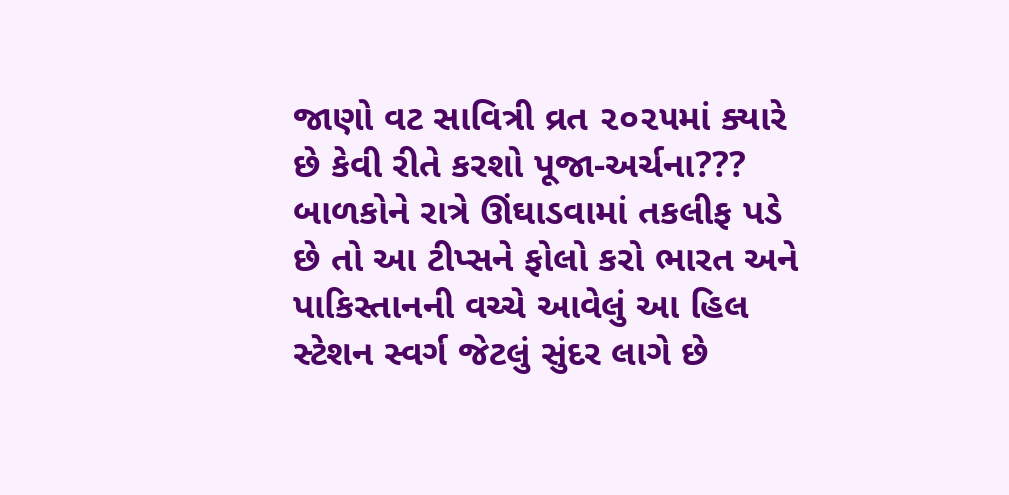જાણો વટ સાવિત્રી વ્રત ૨૦૨૫માં ક્યારે છે કેવી રીતે કરશો પૂજા-અર્ચના??? બાળકોને રાત્રે ઊંઘાડવામાં તકલીફ પડે છે તો આ ટીપ્સને ફોલો કરો ભારત અને પાકિસ્તાનની વચ્ચે આવેલું આ હિલ સ્ટેશન સ્વર્ગ જેટલું સુંદર લાગે છે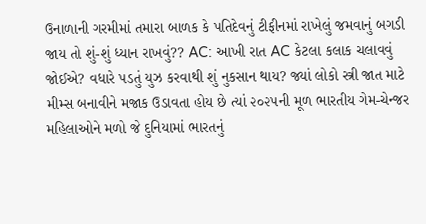ઉનાળાની ગરમીમાં તમારા બાળક કે પતિદેવનું ટીફીનમાં રાખેલું જમવાનું બગડી જાય તો શું-શું ધ્યાન રાખવું?? AC: આખી રાત AC કેટલા કલાક ચલાવવું જોઈએ? વધારે પડતું યુઝ કરવાથી શું નુકસાન થાય? જ્યાં લોકો સ્ત્રી જાત માટે મીમ્સ બનાવીને મજાક ઉડાવતા હોય છે ત્યાં ૨૦૨૫ની મૂળ ભારતીય ગેમ-ચેન્જર મહિલાઓને મળો જે દુનિયામાં ભારતનું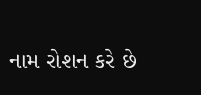નામ રોશન કરે છે